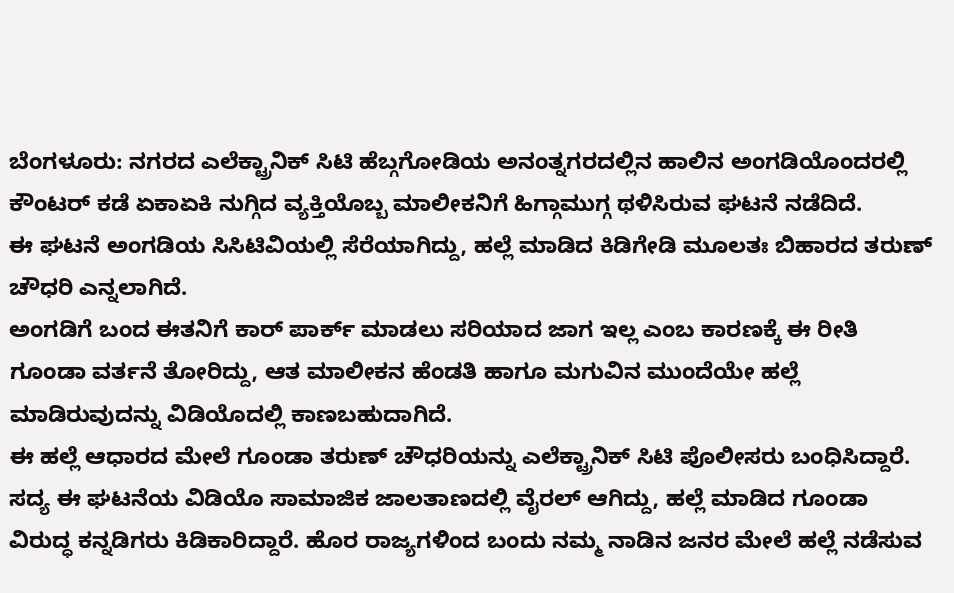ಬೆಂಗಳೂರು: ನಗರದ ಎಲೆಕ್ಟ್ರಾನಿಕ್ ಸಿಟಿ ಹೆಬ್ಗಗೋಡಿಯ ಅನಂತ್ನಗರದಲ್ಲಿನ ಹಾಲಿನ ಅಂಗಡಿಯೊಂದರಲ್ಲಿ ಕೌಂಟರ್ ಕಡೆ ಏಕಾಏಕಿ ನುಗ್ಗಿದ ವ್ಯಕ್ತಿಯೊಬ್ಬ ಮಾಲೀಕನಿಗೆ ಹಿಗ್ಗಾಮುಗ್ಗ ಥಳಿಸಿರುವ ಘಟನೆ ನಡೆದಿದೆ.
ಈ ಘಟನೆ ಅಂಗಡಿಯ ಸಿಸಿಟಿವಿಯಲ್ಲಿ ಸೆರೆಯಾಗಿದ್ದು, ಹಲ್ಲೆ ಮಾಡಿದ ಕಿಡಿಗೇಡಿ ಮೂಲತಃ ಬಿಹಾರದ ತರುಣ್ ಚೌಧರಿ ಎನ್ನಲಾಗಿದೆ.
ಅಂಗಡಿಗೆ ಬಂದ ಈತನಿಗೆ ಕಾರ್ ಪಾರ್ಕ್ ಮಾಡಲು ಸರಿಯಾದ ಜಾಗ ಇಲ್ಲ ಎಂಬ ಕಾರಣಕ್ಕೆ ಈ ರೀತಿ ಗೂಂಡಾ ವರ್ತನೆ ತೋರಿದ್ದು, ಆತ ಮಾಲೀಕನ ಹೆಂಡತಿ ಹಾಗೂ ಮಗುವಿನ ಮುಂದೆಯೇ ಹಲ್ಲೆ ಮಾಡಿರುವುದನ್ನು ವಿಡಿಯೊದಲ್ಲಿ ಕಾಣಬಹುದಾಗಿದೆ.
ಈ ಹಲ್ಲೆ ಆಧಾರದ ಮೇಲೆ ಗೂಂಡಾ ತರುಣ್ ಚೌಧರಿಯನ್ನು ಎಲೆಕ್ಟ್ರಾನಿಕ್ ಸಿಟಿ ಪೊಲೀಸರು ಬಂಧಿಸಿದ್ದಾರೆ.
ಸದ್ಯ ಈ ಘಟನೆಯ ವಿಡಿಯೊ ಸಾಮಾಜಿಕ ಜಾಲತಾಣದಲ್ಲಿ ವೈರಲ್ ಆಗಿದ್ದು, ಹಲ್ಲೆ ಮಾಡಿದ ಗೂಂಡಾ ವಿರುದ್ಧ ಕನ್ನಡಿಗರು ಕಿಡಿಕಾರಿದ್ದಾರೆ. ಹೊರ ರಾಜ್ಯಗಳಿಂದ ಬಂದು ನಮ್ಮ ನಾಡಿನ ಜನರ ಮೇಲೆ ಹಲ್ಲೆ ನಡೆಸುವ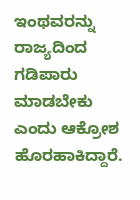ಇಂಥವರನ್ನು ರಾಜ್ಯದಿಂದ ಗಡಿಪಾರು ಮಾಡಬೇಕು ಎಂದು ಆಕ್ರೋಶ ಹೊರಹಾಕಿದ್ದಾರೆ.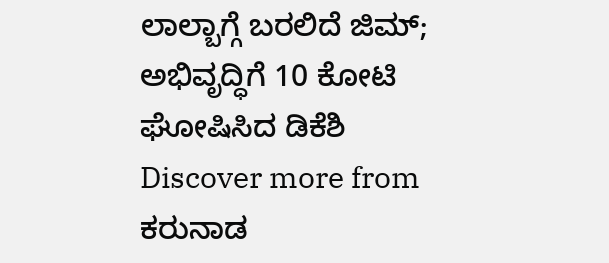ಲಾಲ್ಬಾಗ್ಗೆ ಬರಲಿದೆ ಜಿಮ್; ಅಭಿವೃದ್ಧಿಗೆ 10 ಕೋಟಿ ಘೋಷಿಸಿದ ಡಿಕೆಶಿ
Discover more from ಕರುನಾಡ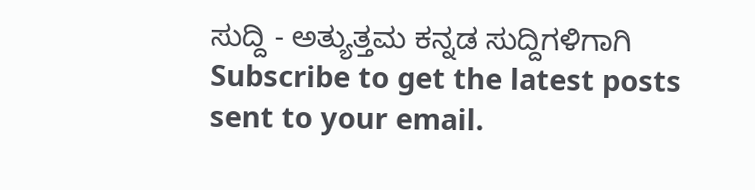ಸುದ್ದಿ - ಅತ್ಯುತ್ತಮ ಕನ್ನಡ ಸುದ್ದಿಗಳಿಗಾಗಿ
Subscribe to get the latest posts sent to your email.